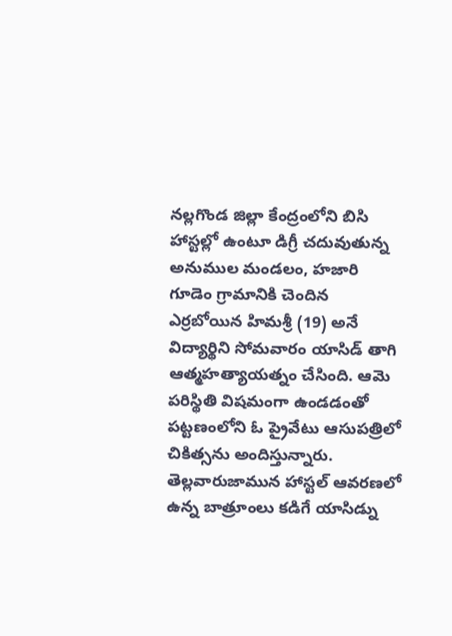నల్లగొండ జిల్లా కేంద్రంలోని బిసి హాస్టల్లో ఉంటూ డిగ్రీ చదువుతున్న అనుముల మండలం, హజారి గూడెం గ్రామానికి చెందిన ఎర్రబోయిన హిమశ్రీ (19) అనే విద్యార్థిని సోమవారం యాసిడ్ తాగి ఆత్మహత్యాయత్నం చేసింది. ఆమె పరిస్థితి విషమంగా ఉండడంతో పట్టణంలోని ఓ ప్రైవేటు ఆసుపత్రిలో చికిత్సను అందిస్తున్నారు. తెల్లవారుజామున హాస్టల్ ఆవరణలో ఉన్న బాత్రూంలు కడిగే యాసిడ్ను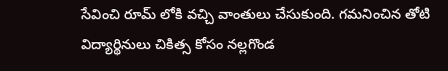సేవించి రూమ్ లోకి వచ్చి వాంతులు చేసుకుంది. గమనించిన తోటి విద్యార్థినులు చికిత్స కోసం నల్లగొండ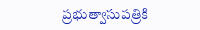ప్రభుత్వాసుపత్రికి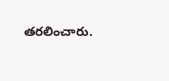తరలించారు.